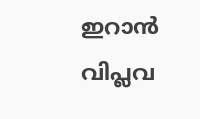ഇറാൻ വിപ്ലവ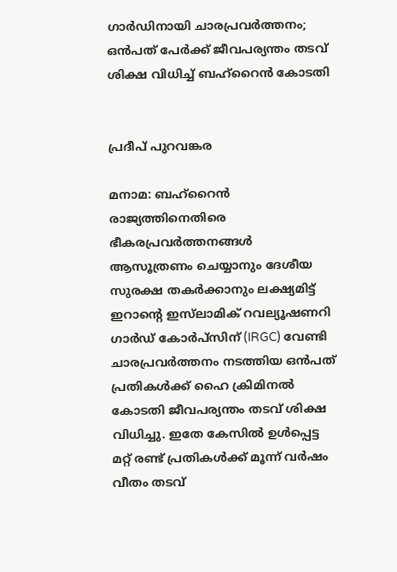ഗാർഡിനായി ചാരപ്രവർത്തനം; ഒൻപത് പേർക്ക് ജീവപര്യന്തം തടവ് ശിക്ഷ വിധിച്ച് ബഹ്‌റൈൻ കോടതി


പ്രദീപ് പുറവങ്കര

മനാമ: ബഹ്‌റൈൻ രാജ്യത്തിനെതിരെ ഭീകരപ്രവർത്തനങ്ങൾ ആസൂത്രണം ചെയ്യാനും ദേശീയ സുരക്ഷ തകർക്കാനും ലക്ഷ്യമിട്ട് ഇറാന്റെ ഇസ്‌ലാമിക് റവല്യൂഷണറി ഗാർഡ് കോർപ്സിന് (IRGC) വേണ്ടി ചാരപ്രവർത്തനം നടത്തിയ ഒൻപത് പ്രതികൾക്ക് ഹൈ ക്രിമിനൽ കോടതി ജീവപര്യന്തം തടവ് ശിക്ഷ വിധിച്ചു. ഇതേ കേസിൽ ഉൾപ്പെട്ട മറ്റ് രണ്ട് പ്രതികൾക്ക് മൂന്ന് വർഷം വീതം തടവ്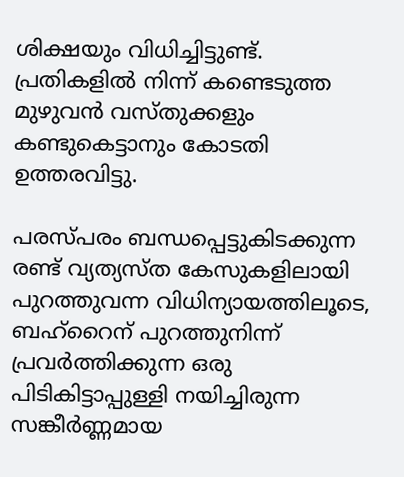ശിക്ഷയും വിധിച്ചിട്ടുണ്ട്. പ്രതികളിൽ നിന്ന് കണ്ടെടുത്ത മുഴുവൻ വസ്തുക്കളും കണ്ടുകെട്ടാനും കോടതി ഉത്തരവിട്ടു.

പരസ്പരം ബന്ധപ്പെട്ടുകിടക്കുന്ന രണ്ട് വ്യത്യസ്ത കേസുകളിലായി പുറത്തുവന്ന വിധിന്യായത്തിലൂടെ, ബഹ്‌റൈന് പുറത്തുനിന്ന് പ്രവർത്തിക്കുന്ന ഒരു പിടികിട്ടാപ്പുള്ളി നയിച്ചിരുന്ന സങ്കീർണ്ണമായ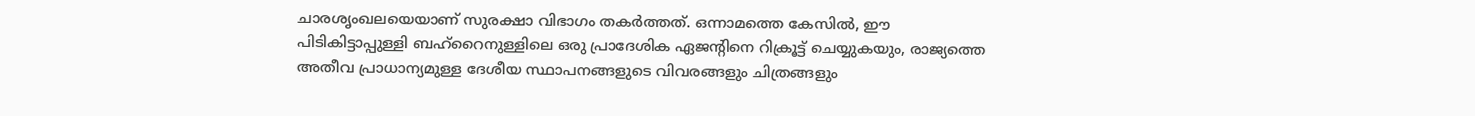ചാരശൃംഖലയെയാണ് സുരക്ഷാ വിഭാഗം തകർത്തത്. ഒന്നാമത്തെ കേസിൽ, ഈ പിടികിട്ടാപ്പുള്ളി ബഹ്‌റൈനുള്ളിലെ ഒരു പ്രാദേശിക ഏജന്റിനെ റിക്രൂട്ട് ചെയ്യുകയും, രാജ്യത്തെ അതീവ പ്രാധാന്യമുള്ള ദേശീയ സ്ഥാപനങ്ങളുടെ വിവരങ്ങളും ചിത്രങ്ങളും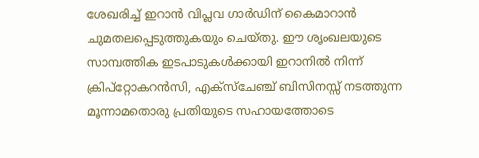ശേഖരിച്ച് ഇറാൻ വിപ്ലവ ഗാർഡിന് കൈമാറാൻ ചുമതലപ്പെടുത്തുകയും ചെയ്തു. ഈ ശൃംഖലയുടെ സാമ്പത്തിക ഇടപാടുകൾക്കായി ഇറാനിൽ നിന്ന് ക്രിപ്‌റ്റോകറൻസി, എക്സ്ചേഞ്ച് ബിസിനസ്സ് നടത്തുന്ന മൂന്നാമതൊരു പ്രതിയുടെ സഹായത്തോടെ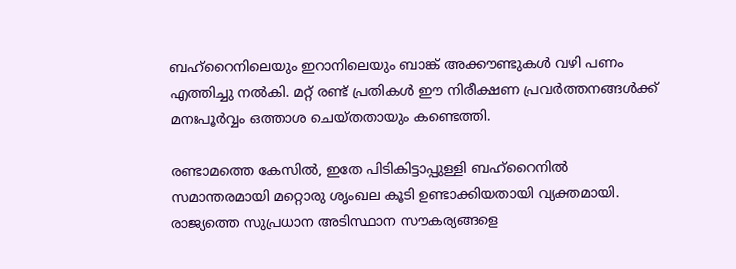ബഹ്‌റൈനിലെയും ഇറാനിലെയും ബാങ്ക് അക്കൗണ്ടുകൾ വഴി പണം എത്തിച്ചു നൽകി. മറ്റ് രണ്ട് പ്രതികൾ ഈ നിരീക്ഷണ പ്രവർത്തനങ്ങൾക്ക് മനഃപൂർവ്വം ഒത്താശ ചെയ്തതായും കണ്ടെത്തി.

രണ്ടാമത്തെ കേസിൽ, ഇതേ പിടികിട്ടാപ്പുള്ളി ബഹ്‌റൈനിൽ സമാന്തരമായി മറ്റൊരു ശൃംഖല കൂടി ഉണ്ടാക്കിയതായി വ്യക്തമായി. രാജ്യത്തെ സുപ്രധാന അടിസ്ഥാന സൗകര്യങ്ങളെ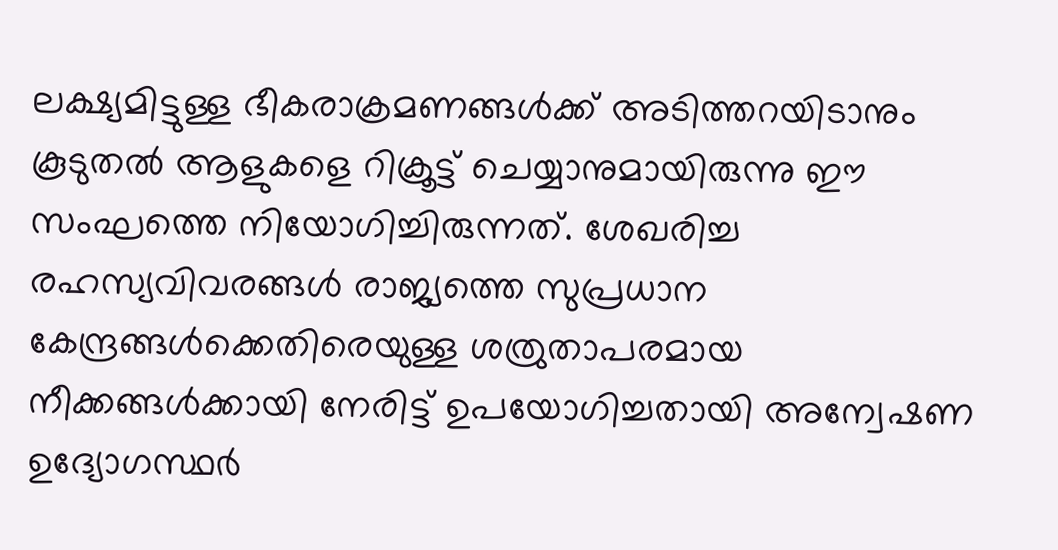ലക്ഷ്യമിട്ടുള്ള ഭീകരാക്രമണങ്ങൾക്ക് അടിത്തറയിടാനും കൂടുതൽ ആളുകളെ റിക്രൂട്ട് ചെയ്യാനുമായിരുന്നു ഈ സംഘത്തെ നിയോഗിച്ചിരുന്നത്. ശേഖരിച്ച രഹസ്യവിവരങ്ങൾ രാജ്യത്തെ സുപ്രധാന കേന്ദ്രങ്ങൾക്കെതിരെയുള്ള ശത്രുതാപരമായ നീക്കങ്ങൾക്കായി നേരിട്ട് ഉപയോഗിച്ചതായി അന്വേഷണ ഉദ്യോഗസ്ഥർ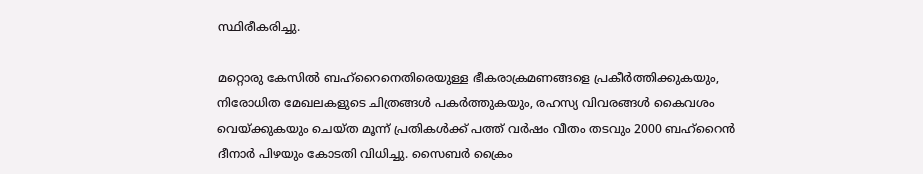സ്ഥിരീകരിച്ചു.

മറ്റൊരു കേസിൽ ബഹ്‌റൈനെതിരെയുള്ള ഭീകരാക്രമണങ്ങളെ പ്രകീർത്തിക്കുകയും, നിരോധിത മേഖലകളുടെ ചിത്രങ്ങൾ പകർത്തുകയും, രഹസ്യ വിവരങ്ങൾ കൈവശം വെയ്ക്കുകയും ചെയ്ത മൂന്ന് പ്രതികൾക്ക് പത്ത് വർഷം വീതം തടവും 2000 ബഹ്‌റൈൻ ദീനാർ പിഴയും കോടതി വിധിച്ചു. സൈബർ ക്രൈം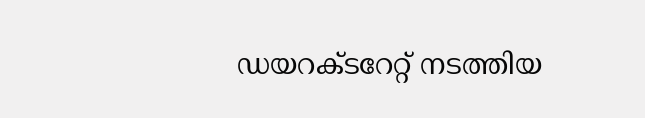ഡയറക്ടറേറ്റ് നടത്തിയ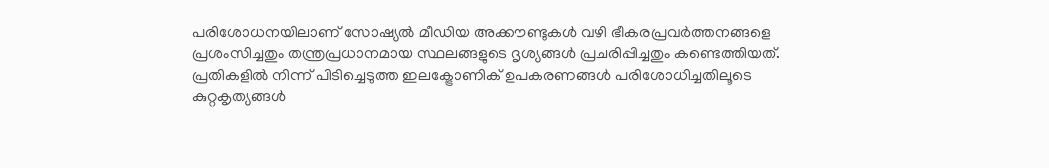പരിശോധനയിലാണ് സോഷ്യൽ മീഡിയ അക്കൗണ്ടുകൾ വഴി ഭീകരപ്രവർത്തനങ്ങളെ പ്രശംസിച്ചതും തന്ത്രപ്രധാനമായ സ്ഥലങ്ങളുടെ ദൃശ്യങ്ങൾ പ്രചരിപ്പിച്ചതും കണ്ടെത്തിയത്. പ്രതികളിൽ നിന്ന് പിടിച്ചെടുത്ത ഇലക്ട്രോണിക് ഉപകരണങ്ങൾ പരിശോധിച്ചതിലൂടെ കുറ്റകൃത്യങ്ങൾ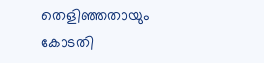തെളിഞ്ഞതായും കോടതി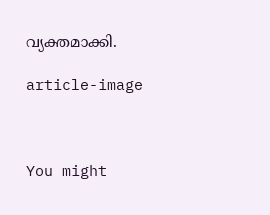വ്യക്തമാക്കി.

article-image



You might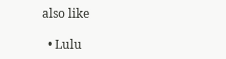also like

  • Lulu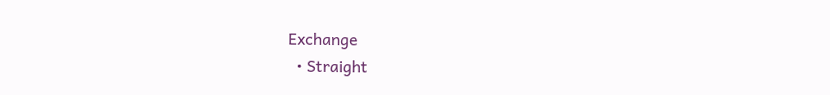Exchange
  • Straight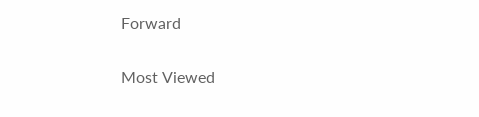Forward

Most Viewed